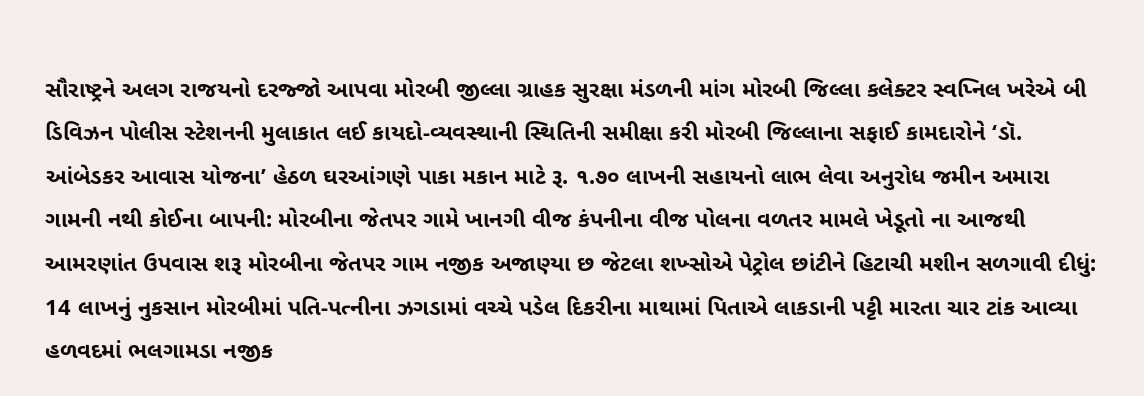સૌરાષ્ટ્રને અલગ રાજયનો દરજ્જો આપવા મોરબી જીલ્લા ગ્રાહક સુરક્ષા મંડળની માંગ મોરબી જિલ્લા કલેક્ટર સ્વપ્નિલ ખરેએ બી ડિવિઝન પોલીસ સ્ટેશનની મુલાકાત લઈ કાયદો-વ્યવસ્થાની સ્થિતિની સમીક્ષા કરી મોરબી જિલ્લાના સફાઈ કામદારોને ‘ડૉ. આંબેડકર આવાસ યોજના’ હેઠળ ઘરઆંગણે પાકા મકાન માટે રૂ. ૧.૭૦ લાખની સહાયનો લાભ લેવા અનુરોધ જમીન અમારા ગામની નથી કોઈના બાપની: મોરબીના જેતપર ગામે ખાનગી વીજ કંપનીના વીજ પોલના વળતર મામલે ખેડૂતો ના આજથી આમરણાંત ઉપવાસ શરૂ મોરબીના જેતપર ગામ નજીક અજાણ્યા છ જેટલા શખ્સોએ પેટ્રોલ છાંટીને હિટાચી મશીન સળગાવી દીધું: 14 લાખનું નુકસાન મોરબીમાં પતિ-પત્નીના ઝગડામાં વચ્ચે પડેલ દિકરીના માથામાં પિતાએ લાકડાની પટ્ટી મારતા ચાર ટાંક આવ્યા હળવદમાં ભલગામડા નજીક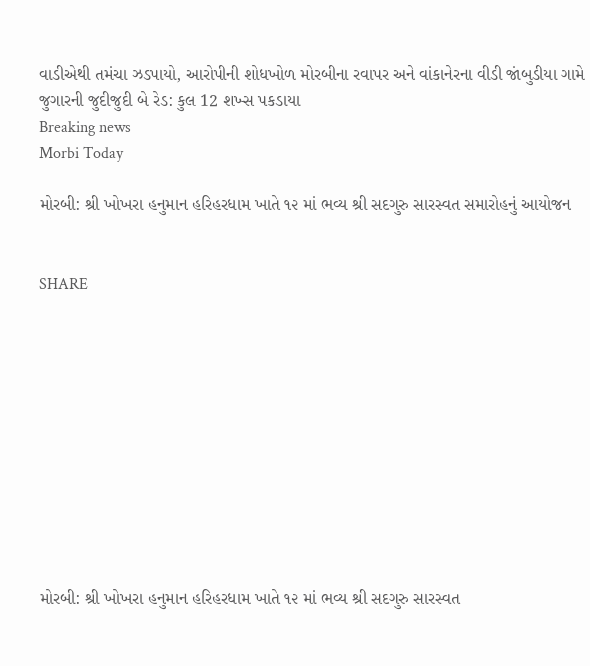વાડીએથી તમંચા ઝડપાયો, આરોપીની શોધખોળ મોરબીના રવાપર અને વાંકાનેરના વીડી જાંબુડીયા ગામે જુગારની જુદીજુદી બે રેડ: કુલ 12 શખ્સ પકડાયા
Breaking news
Morbi Today

મોરબી: શ્રી ખોખરા હનુમાન હરિહરધામ ખાતે ૧૨ માં ભવ્ય શ્રી સદગુરુ સારસ્વત સમારોહનું આયોજન


SHARE











મોરબી: શ્રી ખોખરા હનુમાન હરિહરધામ ખાતે ૧૨ માં ભવ્ય શ્રી સદગુરુ સારસ્વત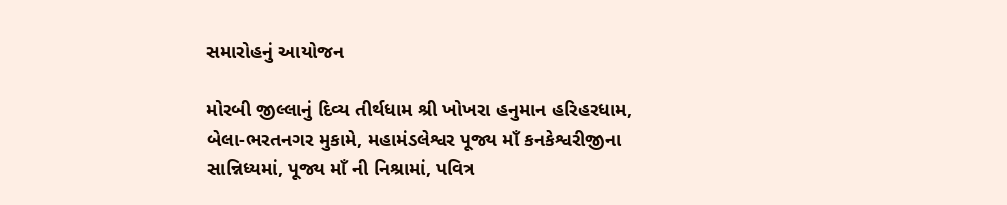સમારોહનું આયોજન

મોરબી જીલ્લાનું દિવ્ય તીર્થધામ શ્રી ખોખરા હનુમાન હરિહરધામ, બેલા-ભરતનગર મુકામે, મહામંડલેશ્વર પૂજ્ય માઁ કનકેશ્વરીજીના સાન્નિધ્યમાં, પૂજ્ય માઁ ની નિશ્રામાં, પવિત્ર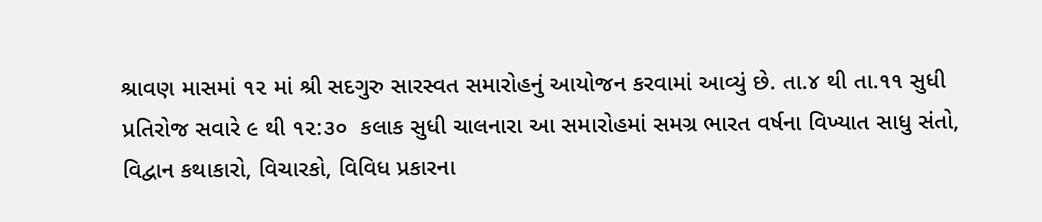શ્રાવણ માસમાં ૧૨ માં શ્રી સદગુરુ સારસ્વત સમારોહનું આયોજન કરવામાં આવ્યું છે. તા.૪ થી તા.૧૧ સુધી પ્રતિરોજ સવારે ૯ થી ૧૨:૩૦  કલાક સુધી ચાલનારા આ સમારોહમાં સમગ્ર ભારત વર્ષના વિખ્યાત સાધુ સંતો, વિદ્વાન કથાકારો, વિચારકો, વિવિધ પ્રકારના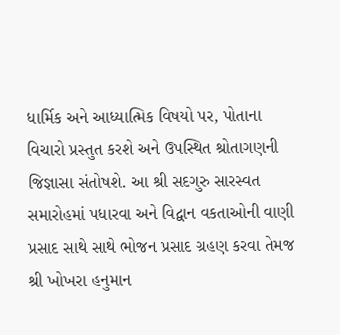ધાર્મિક અને આધ્યાત્મિક વિષયો પર, પોતાના વિચારો પ્રસ્તુત કરશે અને ઉપસ્થિત શ્રોતાગણની જિજ્ઞાસા સંતોષશે. આ શ્રી સદગુરુ સારસ્વત સમારોહમાં પધારવા અને વિદ્વાન વકતાઓની વાણી પ્રસાદ સાથે સાથે ભોજન પ્રસાદ ગ્રહણ કરવા તેમજ શ્રી ખોખરા હનુમાન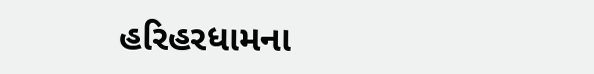હરિહરધામના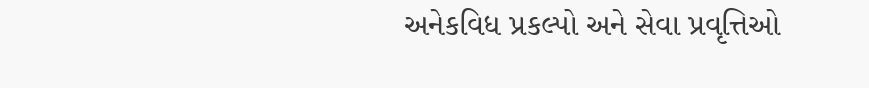અનેકવિધ પ્રકલ્પો અને સેવા પ્રવૃત્તિઓ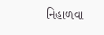નિહાળવા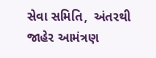સેવા સમિતિ,  અંતરથી જાહેર આમંત્રણ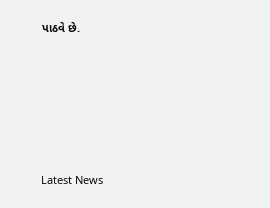પાઠવે છે.






Latest News